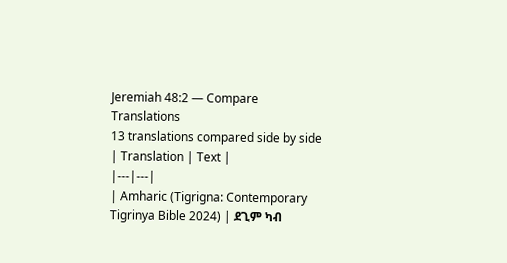Jeremiah 48:2 — Compare Translations
13 translations compared side by side
| Translation | Text |
|---|---|
| Amharic (Tigrigna: Contemporary Tigrinya Bible 2024) | ደጊም ካብ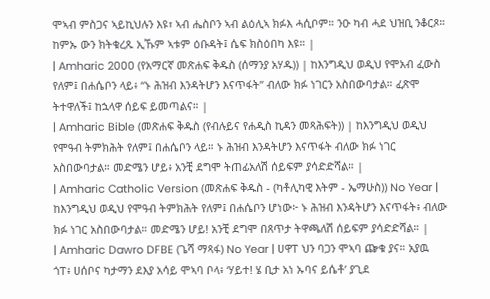ሞኣብ ምስጋና ኣይኪህሉን እዩ፣ ኣብ ሔስቦን ኣብ ልዕሊኣ ክፉእ ሓሲቦም። ንዑ ካብ ሓደ ህዝቢ ንቆርጾ። ከምኡ ውን ክትቁረጹ ኢኹም ኣቱም ዕቡዳት፤ ሴፍ ክስዕበካ እዩ። |
| Amharic 2000 (የአማርኛ መጽሐፍ ቅዱስ (ሰማንያ አሃዱ)) | ከእንግዲህ ወዲህ የሞአብ ፈውስ የለም፤ በሐሴቦን ላይ፥ “ኑ ሕዝብ እንዳትሆን እናጥፋት” ብለው ክፉ ነገርን አስበውባታል። ፈጽሞ ትተዋለች፤ ከኋላዋ ሰይፍ ይመጣልና። |
| Amharic Bible (መጽሐፍ ቅዱስ (የብሉይና የሐዲስ ኪዳን መጻሕፍት)) | ከእንግዲህ ወዲህ የሞዓብ ትምክሕት የለም፤ በሐሴቦን ላይ። ኑ ሕዝብ እንዳትሆን እናጥፋት ብለው ክፉ ነገር አስበውባታል። መድሜን ሆይ፥ አንቺ ደግሞ ትጠፊአለሽ ሰይፍም ያሳድድሻል። |
| Amharic Catholic Version (መጽሐፍ ቅዱስ - (ካቶሊካዊ እትም - ኤማሁስ)) No Year | ከእንግዲህ ወዲህ የሞዓብ ትምክሕት የለም፤ በሐሴቦን ሆነው፦ ኑ ሕዝብ እንዳትሆን እናጥፋት፥ ብለው ክፉ ነገር አስበውባታል። መድሜን ሆይ! አንቺ ደግሞ በጸጥታ ትዋጫለሽ ሰይፍም ያሳድድሻል። |
| Amharic Dawro DFBE (ጌሻ ማጻፋ) No Year | ሀዋፐ ህን ባጋን ሞኣባ ጬቁ ያና። አያዉ ጎፐ፥ ሀሰቦና ካታማን ደእያ አሳይ ሞኣባ ቦላ፥ ‘ሃይተ! ሄ ቢታ አነ ኡባና ይሴቶ’ ያጊደ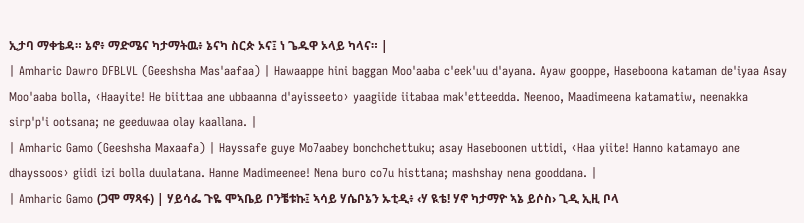ኢታባ ማቀቴዳ። ኔኖ፥ ማድሜና ካታማትዉ፥ ኔናካ ስርጵ ኦና፤ ነ ጌዱዋ ኦላይ ካላና። |
| Amharic Dawro DFBLVL (Geeshsha Mas'aafaa) | Hawaappe hini baggan Moo'aaba c'eek'uu d'ayana. Ayaw gooppe, Haseboona kataman de'iyaa Asay Moo'aaba bolla, ‹Haayite! He biittaa ane ubbaanna d'ayisseeto› yaagiide iitabaa mak'etteedda. Neenoo, Maadimeena katamatiw, neenakka sirp'p'i ootsana; ne geeduwaa olay kaallana. |
| Amharic Gamo (Geeshsha Maxaafa) | Hayssafe guye Mo7aabey bonchchettuku; asay Haseboonen uttidi, ‹Haa yiite! Hanno katamayo ane dhayssoos› giidi izi bolla duulatana. Hanne Madimeenee! Nena buro co7u histtana; mashshay nena gooddana. |
| Amharic Gamo (ጋሞ ማጻፋ) | ሃይሳፌ ጉዬ ሞኣቤይ ቦንቼቱኩ፤ ኣሳይ ሃሴቦኔን ኡቲዲ፥ ‹ሃ ዪቴ! ሃኖ ካታማዮ ኣኔ ይሶስ› ጊዲ ኢዚ ቦላ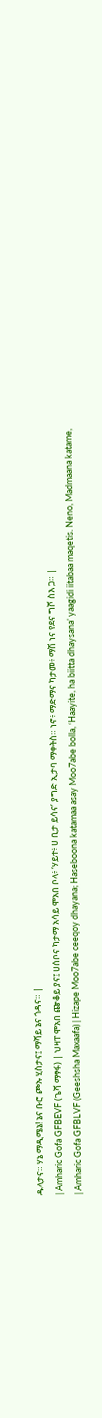ዱላታና። ሃኔ ማዲሜኔ! ኔና ቡሮ ጮኡ ሂስታና፤ ማሻይ ኔና ጎዳና። |
| Amharic Gofa GFBEVF (ጌሻ ማፃፋ) | ህዛፐ ሞአበ ጬቆይ ያና፤ ሀሰቦና ካታማ አሳይ ሞአበ ቦላ፥ ‘ሃይተ፥ ሀ ቢታ ይሳና’ ያግድ ኢታባ ማቀትስ። ነኖ፥ ማድማና ካታመ፥ ማሽ ነና የደና ግሾ ስእ ጋ። |
| Amharic Gofa GFBLVF (Geeshsha Maxaafa) | Hizape Moo7abe ceeqoy dhayana; Haseboona katamaa asay Moo7abe bolla, ‘Haayite, ha biitta dhaysana’ yaagidi iitabaa maqetis. Neno, Madmaana katame,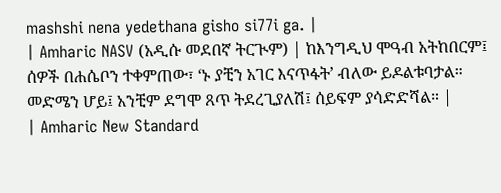mashshi nena yedethana gisho si77i ga. |
| Amharic NASV (አዲሱ መደበኛ ትርጒም) | ከእንግዲህ ሞዓብ አትከበርም፤ ሰዎች በሐሴቦን ተቀምጠው፣ ‘ኑ ያቺን አገር እናጥፋት’ ብለው ይዶልቱባታል። መድሜን ሆይ፤ አንቺም ደግሞ ጸጥ ትደረጊያለሽ፤ ሰይፍም ያሳድድሻል። |
| Amharic New Standard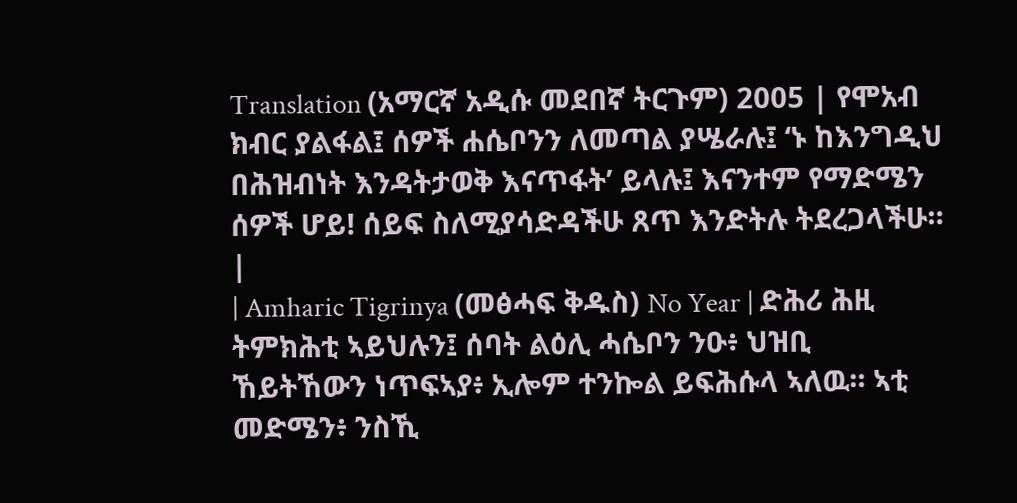Translation (አማርኛ አዲሱ መደበኛ ትርጉም) 2005 | የሞአብ ክብር ያልፋል፤ ሰዎች ሐሴቦንን ለመጣል ያሤራሉ፤ ‘ኑ ከእንግዲህ በሕዝብነት እንዳትታወቅ እናጥፋት’ ይላሉ፤ እናንተም የማድሜን ሰዎች ሆይ! ሰይፍ ስለሚያሳድዳችሁ ጸጥ እንድትሉ ትደረጋላችሁ። |
| Amharic Tigrinya (መፅሓፍ ቅዱስ) No Year | ድሕሪ ሕዚ ትምክሕቲ ኣይህሉን፤ ሰባት ልዕሊ ሓሴቦን ንዑ፥ ህዝቢ ኸይትኸውን ነጥፍኣያ፥ ኢሎም ተንኰል ይፍሕሱላ ኣለዉ። ኣቲ መድሜን፥ ንስኺ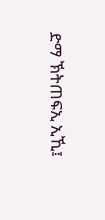ድማ ኽትጠፍኢ ኢኺ፤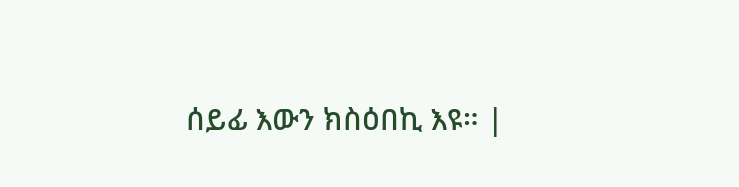ሰይፊ እውን ክስዕበኪ እዩ። |